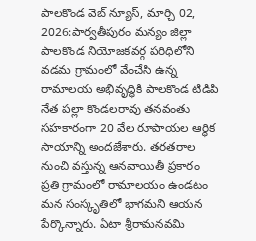పాలకొండ వెబ్ న్యూస్, మార్చి 02, 2026:పార్వతీపురం మన్యం జిల్లా పాలకొండ నియోజకవర్గ పరిధిలోని వడమ గ్రామంలో వేంచేసి ఉన్న రామాలయ అభివృద్ధికి పాలకొండ టిడిపి నేత పల్లా కొండలరావు తనవంతు సహకారంగా 20 వేల రూపాయల ఆర్థిక సాయాన్ని అందజేశారు. తరతరాల నుంచి వస్తున్న ఆనవాయితీ ప్రకారం ప్రతి గ్రామంలో రామాలయం ఉండటం మన సంస్కృతిలో భాగమని ఆయన పేర్కొన్నారు. ఏటా శ్రీరామనవమి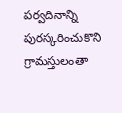పర్వదినాన్ని పురస్కరించుకొని గ్రామస్తులంతా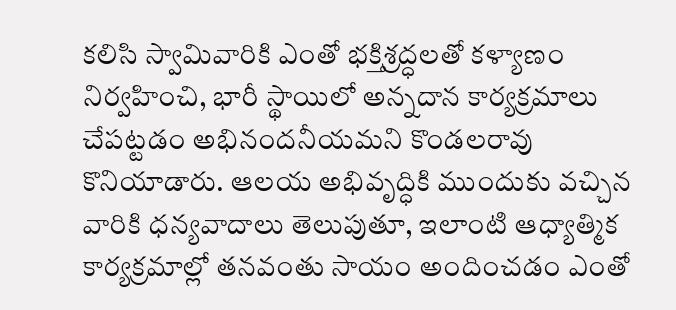కలిసి స్వామివారికి ఎంతో భక్తిశ్రద్ధలతో కళ్యాణం నిర్వహించి, భారీ స్థాయిలో అన్నదాన కార్యక్రమాలు చేపట్టడం అభినందనీయమని కొండలరావు కొనియాడారు. ఆలయ అభివృద్ధికి ముందుకు వచ్చిన వారికి ధన్యవాదాలు తెలుపుతూ, ఇలాంటి ఆధ్యాత్మిక కార్యక్రమాల్లో తనవంతు సాయం అందించడం ఎంతో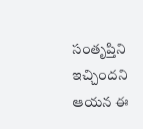సంతృప్తిని ఇచ్చిందని ఆయన ఈ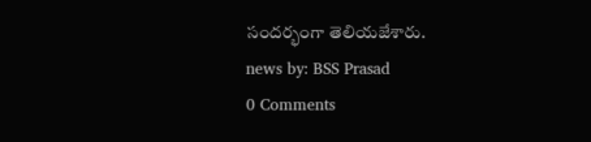సందర్భంగా తెలియజేశారు.
news by: BSS Prasad
0 Comments